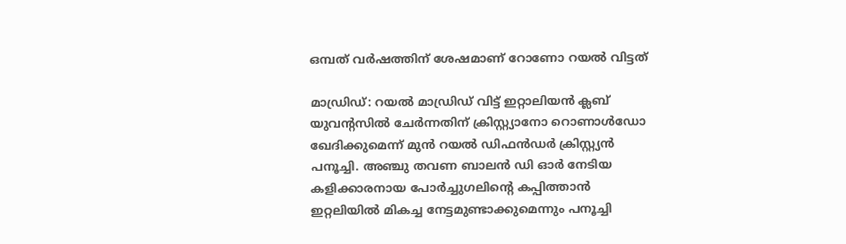ഒമ്പത് വര്‍ഷത്തിന് ശേഷമാണ് റോണോ റയല്‍ വിട്ടത്

മാഡ്രിഡ്: റയല്‍ മാഡ്രിഡ് വിട്ട് ഇറ്റാലിയന്‍ ക്ലബ് യുവന്‍റസില്‍ ചേര്‍ന്നതിന് ക്രിസ്റ്റ്യാനോ റൊണാള്‍ഡോ ഖേദിക്കുമെന്ന് മുന്‍ റയല്‍ ഡിഫന്‍ഡര്‍ ക്രിസ്റ്റ്യന്‍ പനൂച്ചി. അഞ്ചു തവണ ബാലന്‍ ഡി ഓര്‍ നേടിയ കളിക്കാരനായ പോര്‍ച്ചുഗലിന്‍റെ കപ്പിത്താന്‍ ഇറ്റലിയില്‍ മികച്ച നേട്ടമുണ്ടാക്കുമെന്നും പനൂച്ചി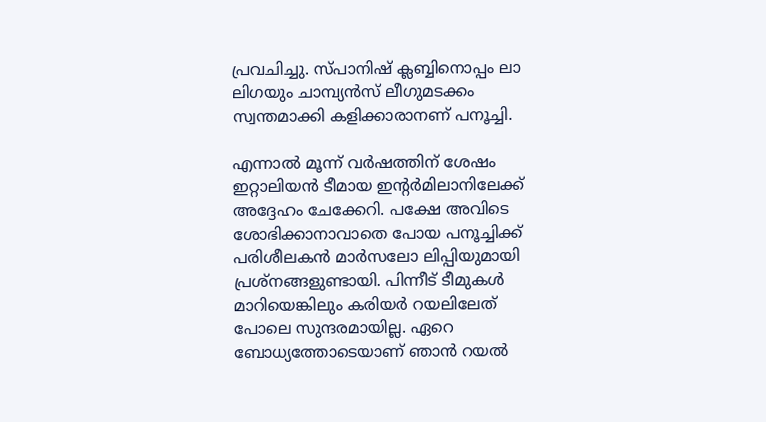പ്രവചിച്ചു. സ്പാനിഷ് ക്ലബ്ബിനൊപ്പം ലാ ലിഗയും ചാമ്പ്യന്‍സ് ലീഗുമടക്കം സ്വന്തമാക്കി കളിക്കാരാനണ് പനൂച്ചി.

എന്നാല്‍ മൂന്ന് വര്‍ഷത്തിന് ശേഷം ഇറ്റാലിയന്‍ ടീമായ ഇന്‍റര്‍മിലാനിലേക്ക് അദ്ദേഹം ചേക്കേറി. പക്ഷേ അവിടെ ശോഭിക്കാനാവാതെ പോയ പനൂച്ചിക്ക് പരിശീലകന്‍ മാര്‍സലോ ലിപ്പിയുമായി പ്രശ്നങ്ങളുണ്ടായി. പിന്നീട് ടീമുകള്‍ മാറിയെങ്കിലും കരിയര്‍ റയലിലേത് പോലെ സുന്ദരമായില്ല. ഏറെ ബോധ്യത്തോടെയാണ് ഞാന്‍ റയല്‍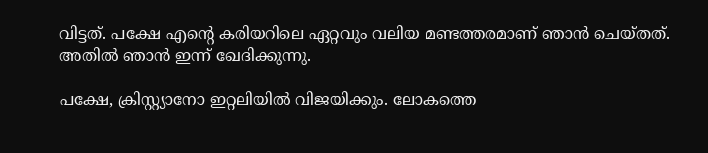വിട്ടത്. പക്ഷേ എന്‍റെ കരിയറിലെ ഏറ്റവും വലിയ മണ്ടത്തരമാണ് ഞാന്‍ ചെയ്തത്. അതില്‍ ഞാന്‍ ഇന്ന് ഖേദിക്കുന്നു.

പക്ഷേ, ക്രിസ്റ്റ്യാനോ ഇറ്റലിയില്‍ വിജയിക്കും. ലോകത്തെ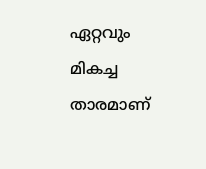ഏറ്റവും മികച്ച താരമാണ്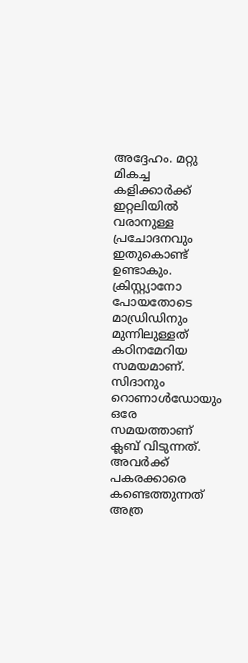അദ്ദേഹം. മറ്റു മികച്ച കളിക്കാര്‍ക്ക് ഇറ്റലിയില്‍ വരാനുള്ള പ്രചോദനവും ഇതുകൊണ്ട് ഉണ്ടാകും. ക്രിസ്റ്റ്യാനോ പോയതോടെ മാഡ്രിഡിനും മുന്നിലുള്ളത് കഠിനമേറിയ സമയമാണ്. സിദാനും റൊണാള്‍ഡോയും ഒരേ സമയത്താണ് ക്ലബ് വിടുന്നത്. അവര്‍ക്ക് പകരക്കാരെ കണ്ടെത്തുന്നത് അത്ര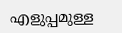എളുപ്പമുള്ള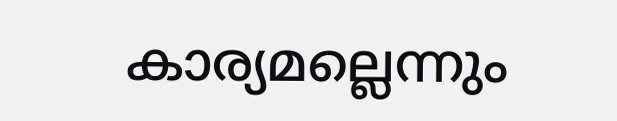കാര്യമല്ലെന്നും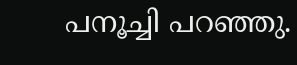പനൂച്ചി പറഞ്ഞു.